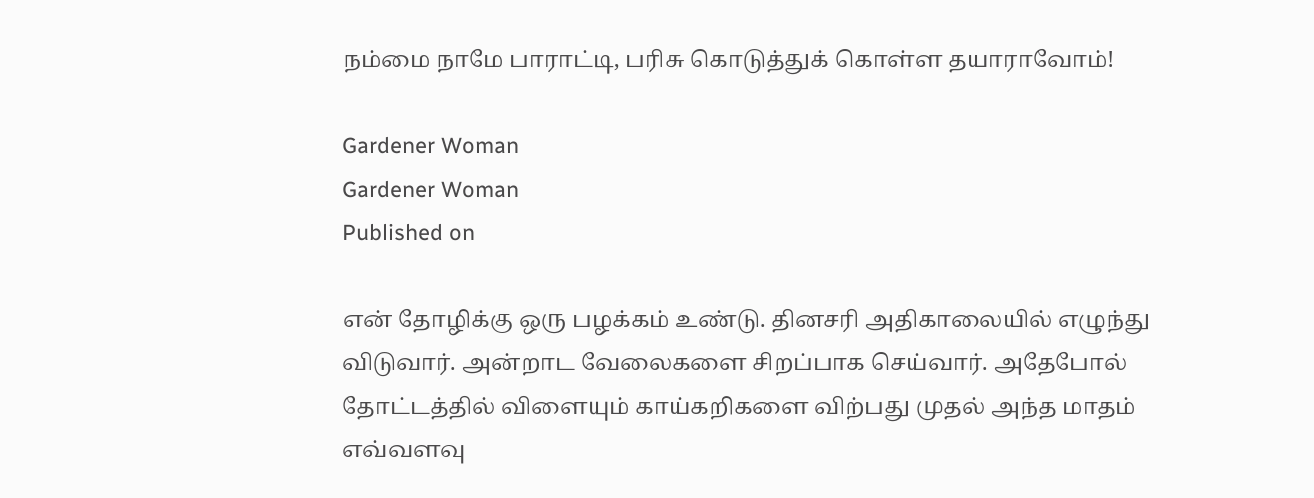நம்மை நாமே பாராட்டி, பரிசு கொடுத்துக் கொள்ள தயாராவோம்!

Gardener Woman
Gardener Woman
Published on

என் தோழிக்கு ஒரு பழக்கம் உண்டு. தினசரி அதிகாலையில் எழுந்து விடுவார். அன்றாட வேலைகளை சிறப்பாக செய்வார். அதேபோல் தோட்டத்தில் விளையும் காய்கறிகளை விற்பது முதல் அந்த மாதம் எவ்வளவு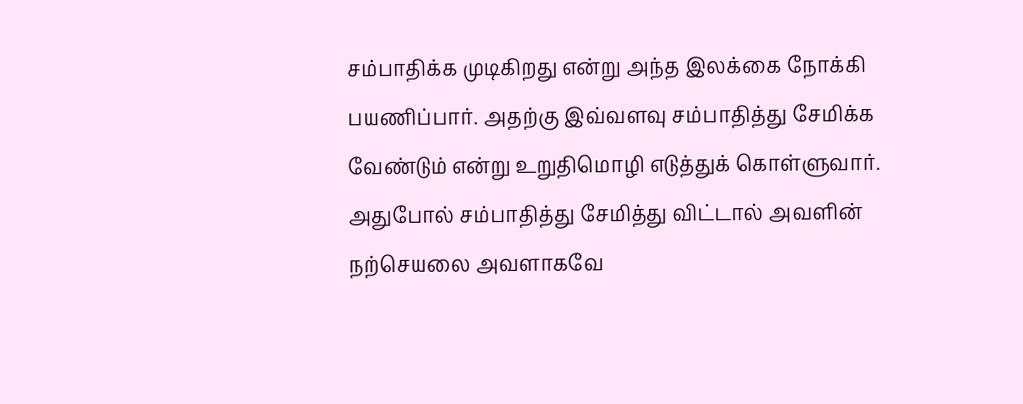சம்பாதிக்க முடிகிறது என்று அந்த இலக்கை நோக்கி பயணிப்பார். அதற்கு இவ்வளவு சம்பாதித்து சேமிக்க வேண்டும் என்று உறுதிமொழி எடுத்துக் கொள்ளுவார். அதுபோல் சம்பாதித்து சேமித்து விட்டால் அவளின் நற்செயலை அவளாகவே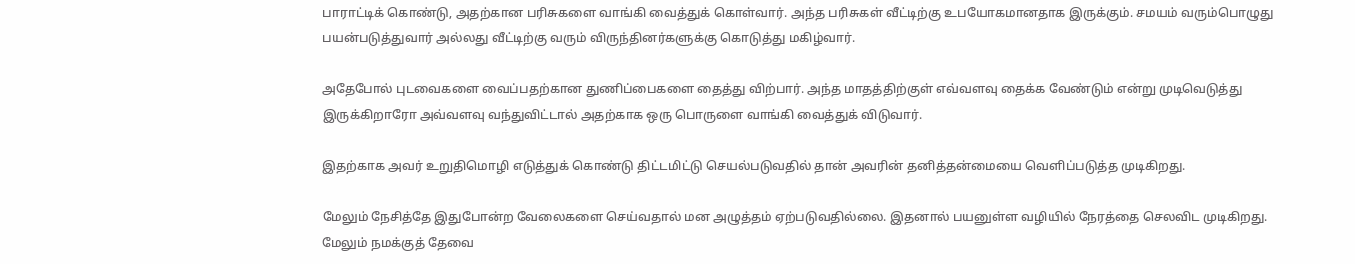பாராட்டிக் கொண்டு, அதற்கான பரிசுகளை வாங்கி வைத்துக் கொள்வார். அந்த பரிசுகள் வீட்டிற்கு உபயோகமானதாக இருக்கும். சமயம் வரும்பொழுது பயன்படுத்துவார் அல்லது வீட்டிற்கு வரும் விருந்தினர்களுக்கு கொடுத்து மகிழ்வார்.

அதேபோல் புடவைகளை வைப்பதற்கான துணிப்பைகளை தைத்து விற்பார். அந்த மாதத்திற்குள் எவ்வளவு தைக்க வேண்டும் என்று முடிவெடுத்து இருக்கிறாரோ அவ்வளவு வந்துவிட்டால் அதற்காக ஒரு பொருளை வாங்கி வைத்துக் விடுவார்.

இதற்காக அவர் உறுதிமொழி எடுத்துக் கொண்டு திட்டமிட்டு செயல்படுவதில் தான் அவரின் தனித்தன்மையை வெளிப்படுத்த முடிகிறது.

மேலும் நேசித்தே இதுபோன்ற வேலைகளை செய்வதால் மன அழுத்தம் ஏற்படுவதில்லை. இதனால் பயனுள்ள வழியில் நேரத்தை செலவிட முடிகிறது. மேலும் நமக்குத் தேவை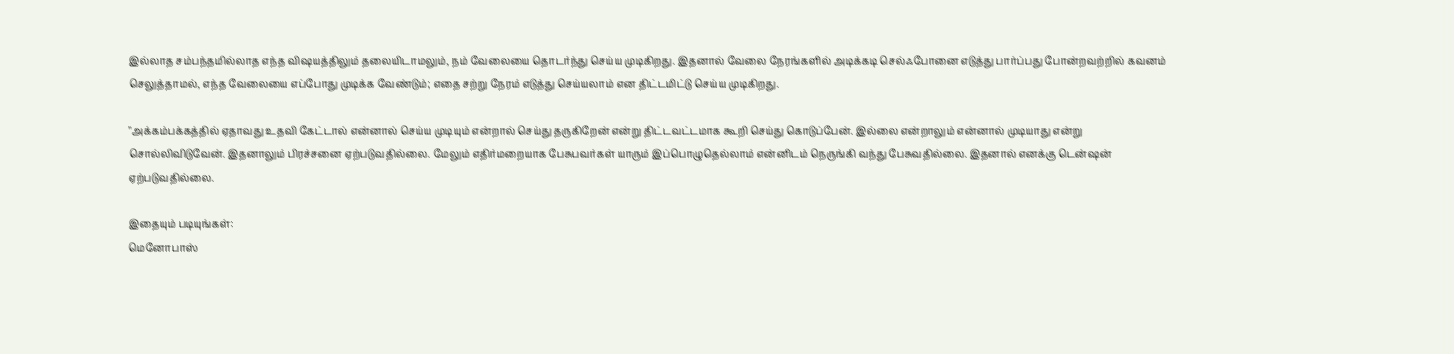இல்லாத சம்பந்தமில்லாத எந்த விஷயத்திலும் தலையிடாமலும், நம் வேலையை தொடர்ந்து செய்ய முடிகிறது. இதனால் வேலை நேரங்களில் அடிக்கடி செல்ஃபோனை எடுத்து பார்ப்பது போன்றவற்றில் கவனம் செலுத்தாமல், எந்த வேலையை எப்போது முடிக்க வேண்டும்; எதை சற்று நேரம் எடுத்து செய்யலாம் என திட்டமிட்டு செய்ய முடிகிறது.

"அக்கம்பக்கத்தில் ஏதாவது உதவி கேட்டால் என்னால் செய்ய முடியும் என்றால் செய்து தருகிறேன் என்று திட்டவட்டமாக கூறி செய்து கொடுப்பேன். இல்லை என்றாலும் என்னால் முடியாது என்று சொல்லிவிடுவேன். இதனாலும் பிரச்சனை ஏற்படுவதில்லை. மேலும் எதிர்மறையாக பேசுபவர்கள் யாரும் இப்பொழுதெல்லாம் என்னிடம் நெருங்கி வந்து பேசுவதில்லை. இதனால் எனக்கு டென்ஷன் ஏற்படுவதில்லை.

இதையும் படியுங்கள்:
மெனோபாஸ்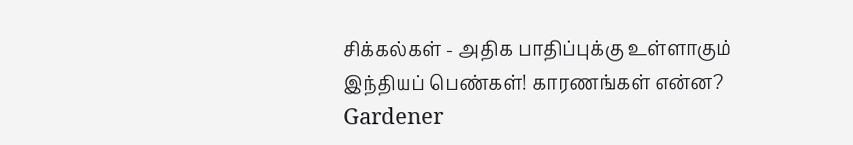சிக்கல்கள் - அதிக பாதிப்புக்கு உள்ளாகும் இந்தியப் பெண்கள்! காரணங்கள் என்ன?
Gardener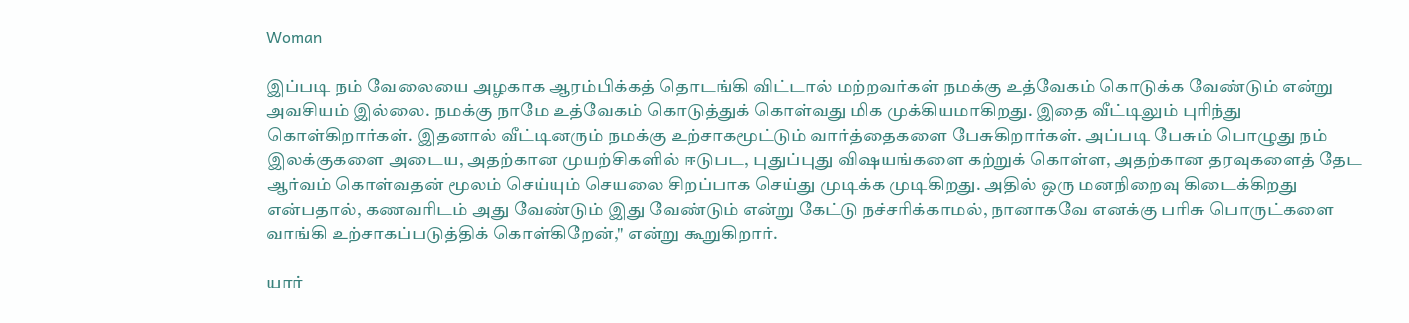Woman

இப்படி நம் வேலையை அழகாக ஆரம்பிக்கத் தொடங்கி விட்டால் மற்றவர்கள் நமக்கு உத்வேகம் கொடுக்க வேண்டும் என்று அவசியம் இல்லை. நமக்கு நாமே உத்வேகம் கொடுத்துக் கொள்வது மிக முக்கியமாகிறது. இதை வீட்டிலும் புரிந்து கொள்கிறார்கள். இதனால் வீட்டினரும் நமக்கு உற்சாகமூட்டும் வார்த்தைகளை பேசுகிறார்கள். அப்படி பேசும் பொழுது நம் இலக்குகளை அடைய, அதற்கான முயற்சிகளில் ஈடுபட, புதுப்புது விஷயங்களை கற்றுக் கொள்ள, அதற்கான தரவுகளைத் தேட ஆர்வம் கொள்வதன் மூலம் செய்யும் செயலை சிறப்பாக செய்து முடிக்க முடிகிறது. அதில் ஒரு மனநிறைவு கிடைக்கிறது என்பதால், கணவரிடம் அது வேண்டும் இது வேண்டும் என்று கேட்டு நச்சரிக்காமல், நானாகவே எனக்கு பரிசு பொருட்களை வாங்கி உற்சாகப்படுத்திக் கொள்கிறேன்," என்று கூறுகிறார்.

யார்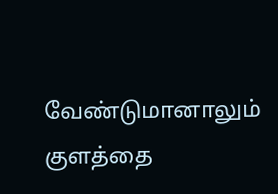வேண்டுமானாலும் குளத்தை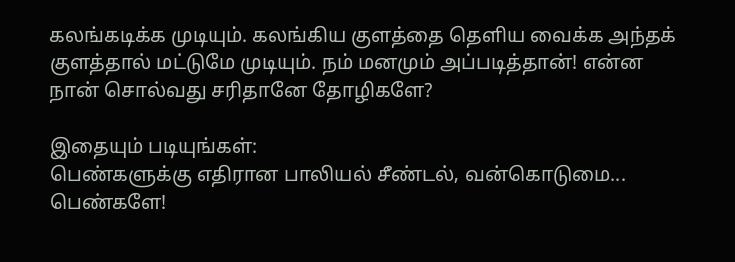கலங்கடிக்க முடியும். கலங்கிய குளத்தை தெளிய வைக்க அந்தக் குளத்தால் மட்டுமே முடியும். நம் மனமும் அப்படித்தான்! என்ன நான் சொல்வது சரிதானே தோழிகளே?

இதையும் படியுங்கள்:
பெண்களுக்கு எதிரான பாலியல் சீண்டல், வன்கொடுமை... பெண்களே!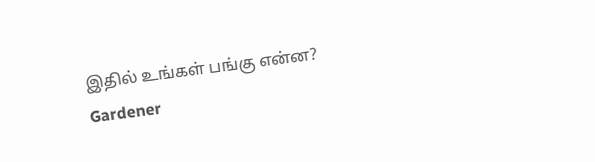இதில் உங்கள் பங்கு என்ன?
Gardener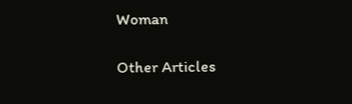Woman

Other Articles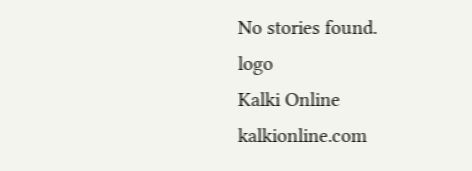No stories found.
logo
Kalki Online
kalkionline.com